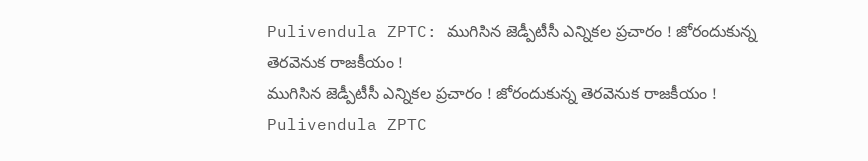Pulivendula ZPTC: ముగిసిన జెడ్పీటీసీ ఎన్నికల ప్రచారం ! జోరందుకున్న తెరవెనుక రాజకీయం !
ముగిసిన జెడ్పీటీసీ ఎన్నికల ప్రచారం ! జోరందుకున్న తెరవెనుక రాజకీయం !
Pulivendula ZPTC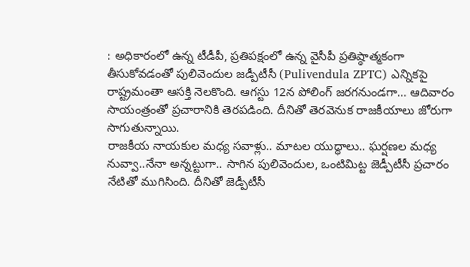: అధికారంలో ఉన్న టీడీపీ, ప్రతిపక్షంలో ఉన్న వైసీపీ ప్రతిష్ఠాత్మకంగా తీసుకోవడంతో పులివెందుల జడ్పీటీసీ (Pulivendula ZPTC) ఎన్నికపై రాష్ట్రమంతా ఆసక్తి నెలకొంది. ఆగస్టు 12న పోలింగ్ జరగనుండగా… ఆదివారం సాయంత్రంతో ప్రచారానికి తెరపడింది. దీనితో తెరవెనుక రాజకీయాలు జోరుగా సాగుతున్నాయి.
రాజకీయ నాయకుల మధ్య సవాళ్లు.. మాటల యుద్ధాలు.. ఘర్షణల మధ్య నువ్వా..నేనా అన్నట్టుగా.. సాగిన పులివెందుల, ఒంటిమిట్ట జెడ్పీటీసీ ప్రచారం నేటితో ముగిసింది. దీనితో జెడ్పీటీసీ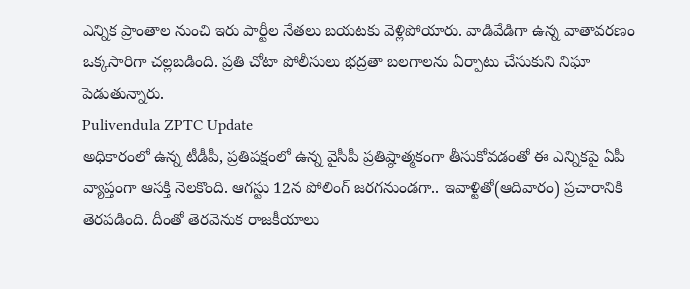ఎన్నిక ప్రాంతాల నుంచి ఇరు పార్టీల నేతలు బయటకు వెళ్లిపోయారు. వాడివేడిగా ఉన్న వాతావరణం ఒక్కసారిగా చల్లబడింది. ప్రతి చోటా పోలీసులు భద్రతా బలగాలను ఏర్పాటు చేసుకుని నిఘా పెడుతున్నారు.
Pulivendula ZPTC Update
అధికారంలో ఉన్న టీడీపీ, ప్రతిపక్షంలో ఉన్న వైసీపీ ప్రతిష్ఠాత్మకంగా తీసుకోవడంతో ఈ ఎన్నికపై ఏపీ వ్యాప్తంగా ఆసక్తి నెలకొంది. ఆగస్టు 12న పోలింగ్ జరగనుండగా.. ఇవాళ్టితో(ఆదివారం) ప్రచారానికి తెరపడింది. దీంతో తెరవెనుక రాజకీయాలు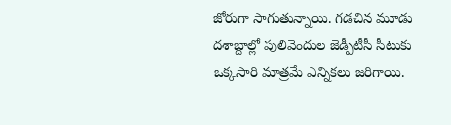జోరుగా సాగుతున్నాయి. గడచిన మూడు దశాబ్దాల్లో పులివెందుల జెడ్పీటీసీ సీటుకు ఒక్కసారి మాత్రమే ఎన్నికలు జరిగాయి.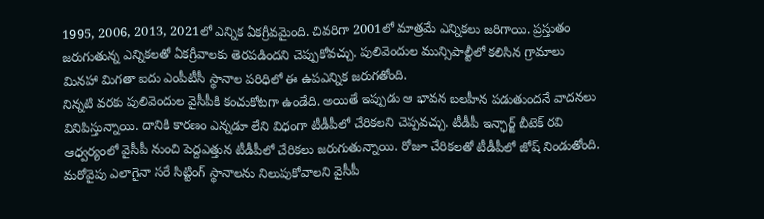1995, 2006, 2013, 2021లో ఎన్నిక ఏకగ్రీవమైంది. చివరిగా 2001లో మాత్రమే ఎన్నికలు జరిగాయి. ప్రస్తుతం జరుగుతున్న ఎన్నికలతో ఏకగ్రీవాలకు తెరపడిందని చెప్పుకోవచ్చు. పులివెందుల మున్సిపాల్టీలో కలిసిన గ్రామాలు మినహా మిగతా ఐదు ఎంపీటీసీ స్థానాల పరిధిలో ఈ ఉపఎన్నిక జరుగతోంది.
నిన్నటి వరకు పులివెందుల వైసీపీకి కంచుకోటగా ఉండేది. అయితే ఇప్పుడు ఆ భావన బలహీన పడుతుందనే వాదనలు వినిపిస్తున్నాయి. దానికి కారణం ఎన్నడూ లేని విధంగా టీడీపీలో చేరికలని చెప్పవచ్చు. టీడీపీ ఇన్ఛార్జ్ బీటెక్ రవి ఆధ్వర్యంలో వైసీపీ నుంచి పెద్దఎత్తున టీడీపీలో చేరికలు జరుగుతున్నాయి. రోజూ చేరికలతో టీడీపీలో జోష్ నిండుతోంది. మరోవైపు ఎలాగైనా సరే సిట్టింగ్ స్థానాలను నిలుపుకోవాలని వైసీపీ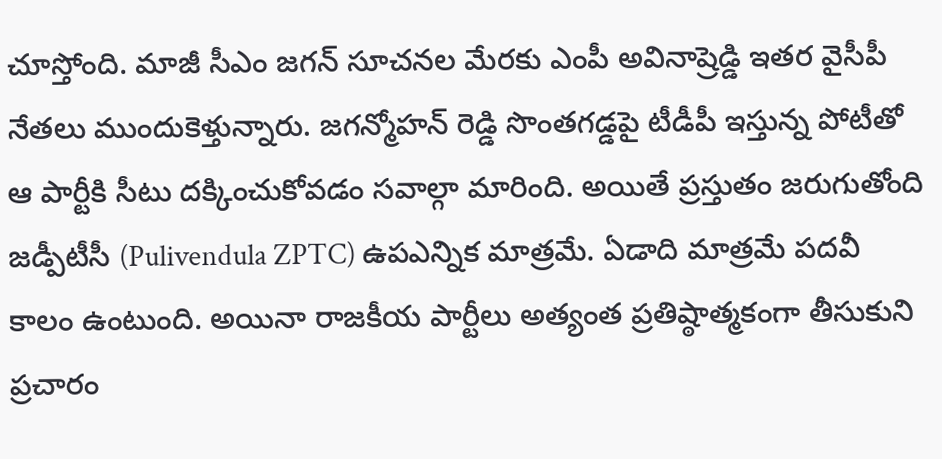చూస్తోంది. మాజీ సీఎం జగన్ సూచనల మేరకు ఎంపీ అవినాష్రెడ్డి ఇతర వైసీపీ నేతలు ముందుకెళ్తున్నారు. జగన్మోహన్ రెడ్డి సొంతగడ్డపై టీడీపీ ఇస్తున్న పోటీతో ఆ పార్టీకి సీటు దక్కించుకోవడం సవాల్గా మారింది. అయితే ప్రస్తుతం జరుగుతోంది జడ్పీటీసీ (Pulivendula ZPTC) ఉపఎన్నిక మాత్రమే. ఏడాది మాత్రమే పదవీ కాలం ఉంటుంది. అయినా రాజకీయ పార్టీలు అత్యంత ప్రతిష్ఠాత్మకంగా తీసుకుని ప్రచారం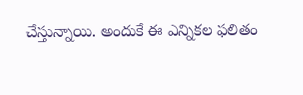చేస్తున్నాయి. అందుకే ఈ ఎన్నికల ఫలితం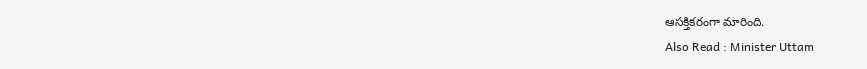ఆసక్తికరంగా మారింది.
Also Read : Minister Uttam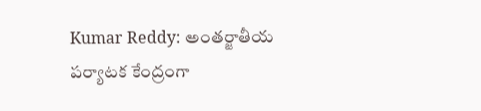Kumar Reddy: అంతర్జాతీయ పర్యాటక కేంద్రంగా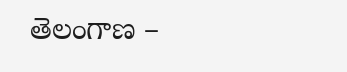తెలంగాణ –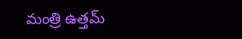మంత్రి ఉత్తమ్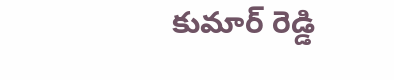కుమార్ రెడ్డి